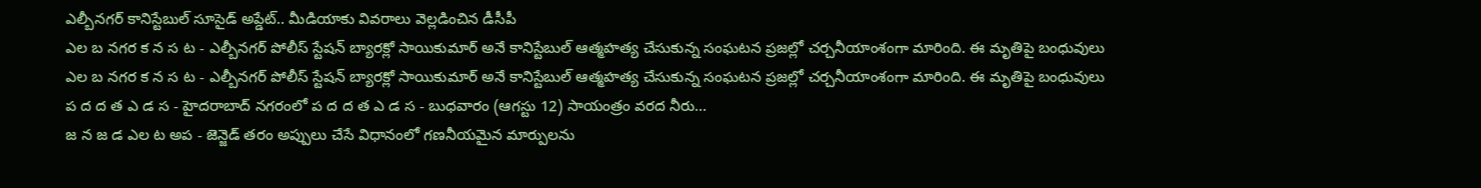ఎల్బీనగర్ కానిస్టేబుల్ సూసైడ్ అప్డేట్.. మీడియాకు వివరాలు వెల్లడించిన డీసీపీ
ఎల బ నగర క న స ట - ఎల్బీనగర్ పోలీస్ స్టేషన్ బ్యారక్లో సాయికుమార్ అనే కానిస్టేబుల్ ఆత్మహత్య చేసుకున్న సంఘటన ప్రజల్లో చర్చనీయాంశంగా మారింది. ఈ మృతిపై బంధువులు
ఎల బ నగర క న స ట - ఎల్బీనగర్ పోలీస్ స్టేషన్ బ్యారక్లో సాయికుమార్ అనే కానిస్టేబుల్ ఆత్మహత్య చేసుకున్న సంఘటన ప్రజల్లో చర్చనీయాంశంగా మారింది. ఈ మృతిపై బంధువులు
ప ద ద త ఎ డ స - హైదరాబాద్ నగరంలో ప ద ద త ఎ డ స - బుధవారం (ఆగస్టు 12) సాయంత్రం వరద నీరు…
జ న జ డ ఎల ట అప - జెన్జెడ్ తరం అప్పులు చేసే విధానంలో గణనీయమైన మార్పులను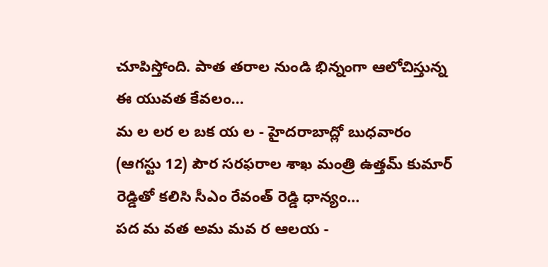చూపిస్తోంది. పాత తరాల నుండి భిన్నంగా ఆలోచిస్తున్న ఈ యువత కేవలం…
మ ల లర ల బక య ల - హైదరాబాద్లో బుధవారం (ఆగస్టు 12) పౌర సరఫరాల శాఖ మంత్రి ఉత్తమ్ కుమార్ రెడ్డితో కలిసి సీఎం రేవంత్ రెడ్డి ధాన్యం…
పద మ వత అమ మవ ర ఆలయ -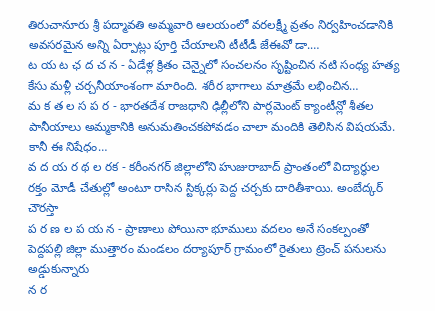తిరుచానూరు శ్రీ పద్మావతి అమ్మవారి ఆలయంలో వరలక్ష్మీ వ్రతం నిర్వహించడానికి అవసరమైన అన్ని ఏర్పాట్లు పూర్తి చేయాలని టీటీడీ జేఈవో డా.…
ట య ట ఛ ద చ న - ఏడేళ్ల క్రితం చెన్నైలో సంచలనం సృష్టించిన నటి సంధ్య హత్య కేసు మళ్లీ చర్చనీయాంశంగా మారింది. శరీర భాగాలు మాత్రమే లభించిన…
మ క త ల స ప ర - భారతదేశ రాజధాని ఢిల్లీలోని పార్లమెంట్ క్యాంటీన్లో శీతల పానీయాలు అమ్మకానికి అనుమతించకపోవడం చాలా మందికి తెలిసిన విషయమే. కానీ ఈ నిషేధం…
వ ద య ర థ ల రక - కరీంనగర్ జిల్లాలోని హుజురాబాద్ ప్రాంతంలో విద్యార్థుల రక్తం మోడీ చేతుల్లో అంటూ రాసిన స్టిక్కర్లు పెద్ద చర్చకు దారితీశాయి. అంబేద్కర్ చౌరస్తా
ప ర ణ ల ప య న - ప్రాణాలు పోయినా భూములు వదలం అనే సంకల్పంతో పెద్దపల్లి జిల్లా ముత్తారం మండలం దర్యాపూర్ గ్రామంలో రైతులు ట్రెంచ్ పనులను అడ్డుకున్నారు
న ర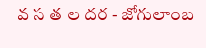వ స త ల దర - జోగులాంబ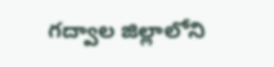గద్వాల జిల్లాలోని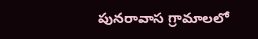పునరావాస గ్రామాలలో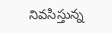నివసిస్తున్న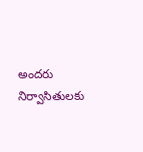అందరు నిర్వాసితులకు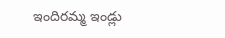ఇందిరమ్మ ఇండ్లు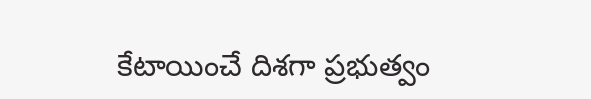కేటాయించే దిశగా ప్రభుత్వం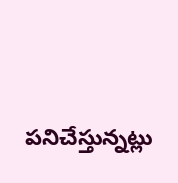పనిచేస్తున్నట్లు